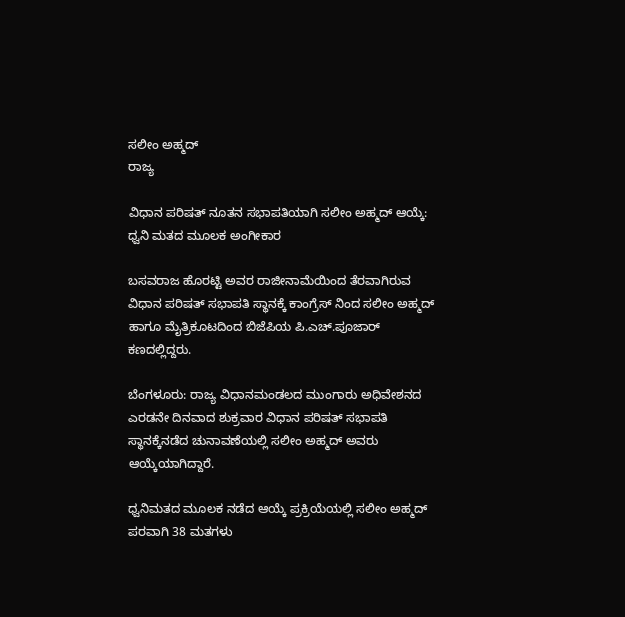ಸಲೀಂ ಅಹ್ಮದ್
ರಾಜ್ಯ

ವಿಧಾನ ಪರಿಷತ್ ನೂತನ ಸಭಾಪತಿಯಾಗಿ ಸಲೀಂ ಅಹ್ಮದ್ ಆಯ್ಕೆ: ಧ್ವನಿ ಮತದ ಮೂಲಕ ಅಂಗೀಕಾರ

ಬಸವರಾಜ ಹೊರಟ್ಟಿ ಅವರ ರಾಜೀನಾಮೆಯಿಂದ ತೆರವಾಗಿರುವ ವಿಧಾನ ಪರಿಷತ್ ಸಭಾಪತಿ ಸ್ಥಾನಕ್ಕೆ ಕಾಂಗ್ರೆಸ್ ನಿಂದ ಸಲೀಂ ಅಹ್ಮದ್ ಹಾಗೂ ಮೈತ್ರಿಕೂಟದಿಂದ ಬಿಜೆಪಿಯ ಪಿ.ಎಚ್.ಪೂಜಾರ್ ಕಣದಲ್ಲಿದ್ದರು.

ಬೆಂಗಳೂರು: ರಾಜ್ಯ ವಿಧಾನಮಂಡಲದ ಮುಂಗಾರು ಅಧಿವೇಶನದ ಎರಡನೇ ದಿನವಾದ ಶುಕ್ರವಾರ ವಿಧಾನ ಪರಿಷತ್ ಸಭಾಪತಿ ಸ್ಥಾನಕ್ಕೆನಡೆದ ಚುನಾವಣೆಯಲ್ಲಿ ಸಲೀಂ ಅಹ್ಮದ್ ಅವರು ಆಯ್ಕೆಯಾಗಿದ್ದಾರೆ.

ಧ್ವನಿಮತದ ಮೂಲಕ ನಡೆದ ಆಯ್ಕೆ ಪ್ರಕ್ರಿಯೆಯಲ್ಲಿ ಸಲೀಂ ಅಹ್ಮದ್ ಪರವಾಗಿ 38 ಮತಗಳು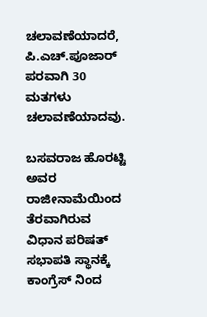ಚಲಾವಣೆಯಾದರೆ, ಪಿ.ಎಚ್.ಪೂಜಾರ್ ಪರವಾಗಿ 30 ಮತಗಳು ಚಲಾವಣೆಯಾದವು.

ಬಸವರಾಜ ಹೊರಟ್ಟಿ ಅವರ ರಾಜೀನಾಮೆಯಿಂದ ತೆರವಾಗಿರುವ ವಿಧಾನ ಪರಿಷತ್ ಸಭಾಪತಿ ಸ್ಥಾನಕ್ಕೆ ಕಾಂಗ್ರೆಸ್ ನಿಂದ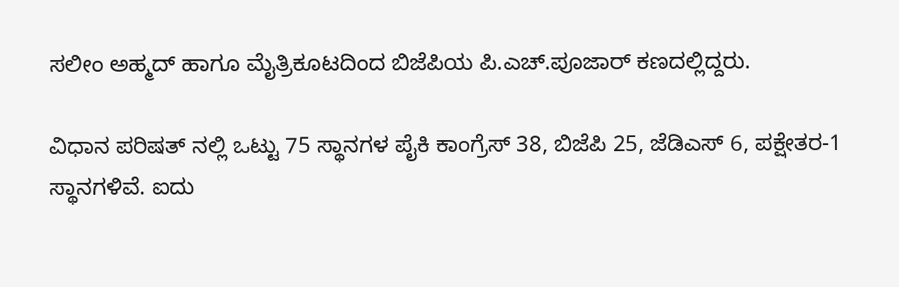ಸಲೀಂ ಅಹ್ಮದ್ ಹಾಗೂ ಮೈತ್ರಿಕೂಟದಿಂದ ಬಿಜೆಪಿಯ ಪಿ.ಎಚ್.ಪೂಜಾರ್ ಕಣದಲ್ಲಿದ್ದರು.

ವಿಧಾನ ಪರಿಷತ್ ನಲ್ಲಿ ಒಟ್ಟು 75 ಸ್ಥಾನಗಳ ಪೈಕಿ ಕಾಂಗ್ರೆಸ್ 38, ಬಿಜೆಪಿ 25, ಜೆಡಿಎಸ್ 6, ಪಕ್ಷೇತರ-1 ಸ್ಥಾನಗಳಿವೆ. ಐದು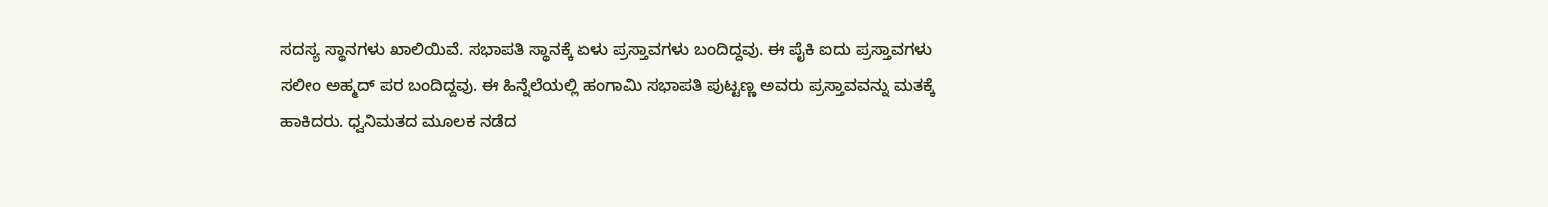ಸದಸ್ಯ ಸ್ಥಾನಗಳು ಖಾಲಿಯಿವೆ. ಸಭಾಪತಿ ಸ್ಥಾನಕ್ಕೆ ಏಳು ಪ್ರಸ್ತಾವಗಳು ಬಂದಿದ್ದವು. ಈ ಪೈಕಿ ಐದು ಪ್ರಸ್ತಾವಗಳು ಸಲೀಂ ಅಹ್ಮದ್ ಪರ ಬಂದಿದ್ದವು. ಈ ಹಿನ್ನೆಲೆಯಲ್ಲಿ ಹಂಗಾಮಿ ಸಭಾಪತಿ ಪುಟ್ಟಣ್ಣ ಅವರು ಪ್ರಸ್ತಾವವನ್ನು ಮತಕ್ಕೆ ಹಾಕಿದರು. ಧ್ವನಿಮತದ ಮೂಲಕ ನಡೆದ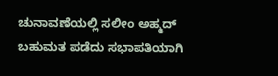ಚುನಾವಣೆಯಲ್ಲಿ ಸಲೀಂ ಅಹ್ಮದ್ ಬಹುಮತ ಪಡೆದು ಸಭಾಪತಿಯಾಗಿ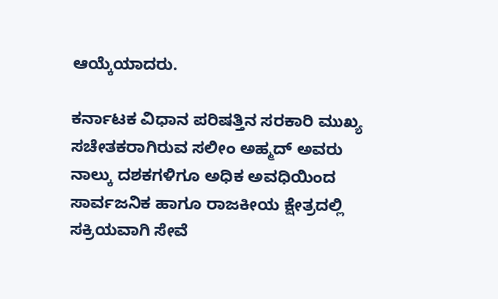ಆಯ್ಕೆಯಾದರು.

ಕರ್ನಾಟಕ ವಿಧಾನ ಪರಿಷತ್ತಿನ ಸರಕಾರಿ ಮುಖ್ಯ ಸಚೇತಕರಾಗಿರುವ ಸಲೀಂ ಅಹ್ಮದ್ ಅವರು ನಾಲ್ಕು ದಶಕಗಳಿಗೂ ಅಧಿಕ ಅವಧಿಯಿಂದ ಸಾರ್ವಜನಿಕ ಹಾಗೂ ರಾಜಕೀಯ ಕ್ಷೇತ್ರದಲ್ಲಿ ಸಕ್ರಿಯವಾಗಿ ಸೇವೆ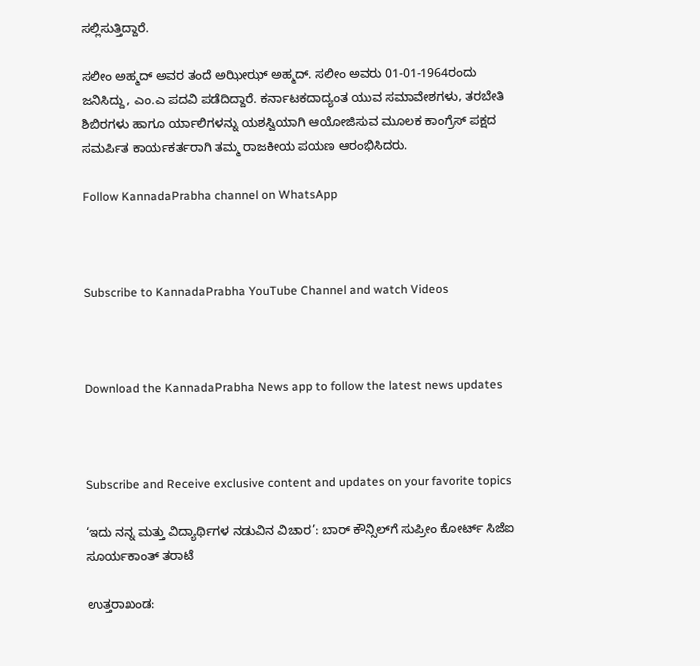ಸಲ್ಲಿಸುತ್ತಿದ್ದಾರೆ.

ಸಲೀಂ ಅಹ್ಮದ್ ಅವರ ತಂದೆ ಅಝೀಝ್ ಅಹ್ಮದ್. ಸಲೀಂ ಅವರು 01-01-1964ರಂದು ಜನಿಸಿದ್ದು, ಎಂ.ಎ ಪದವಿ ಪಡೆದಿದ್ದಾರೆ. ಕರ್ನಾಟಕದಾದ್ಯಂತ ಯುವ ಸಮಾವೇಶಗಳು, ತರಬೇತಿ ಶಿಬಿರಗಳು ಹಾಗೂ ರ್ಯಾಲಿಗಳನ್ನು ಯಶಸ್ವಿಯಾಗಿ ಆಯೋಜಿಸುವ ಮೂಲಕ ಕಾಂಗ್ರೆಸ್ ಪಕ್ಷದ ಸಮರ್ಪಿತ ಕಾರ್ಯಕರ್ತರಾಗಿ ತಮ್ಮ ರಾಜಕೀಯ ಪಯಣ ಆರಂಭಿಸಿದರು.

Follow KannadaPrabha channel on WhatsApp



Subscribe to KannadaPrabha YouTube Channel and watch Videos



Download the KannadaPrabha News app to follow the latest news updates



Subscribe and Receive exclusive content and updates on your favorite topics

‘ಇದು ನನ್ನ ಮತ್ತು ವಿದ್ಯಾರ್ಥಿಗಳ ನಡುವಿನ ವಿಚಾರ’: ಬಾರ್ ಕೌನ್ಸಿಲ್‌ಗೆ ಸುಪ್ರೀಂ ಕೋರ್ಟ್ ಸಿಜೆಐ ಸೂರ್ಯಕಾಂತ್ ತರಾಟೆ

ಉತ್ತರಾಖಂಡ: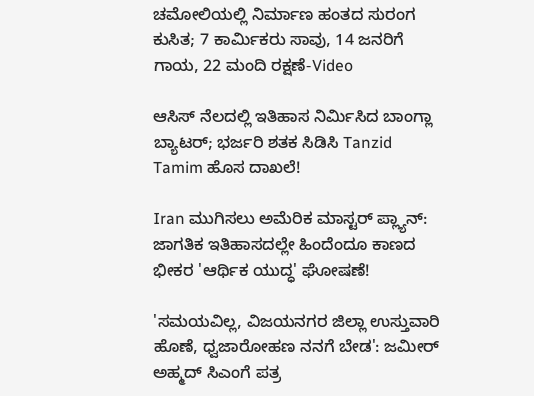ಚಮೋಲಿಯಲ್ಲಿ ನಿರ್ಮಾಣ ಹಂತದ ಸುರಂಗ ಕುಸಿತ; 7 ಕಾರ್ಮಿಕರು ಸಾವು, 14 ಜನರಿಗೆ ಗಾಯ, 22 ಮಂದಿ ರಕ್ಷಣೆ-Video

ಆಸಿಸ್ ನೆಲದಲ್ಲಿ ಇತಿಹಾಸ ನಿರ್ಮಿಸಿದ ಬಾಂಗ್ಲಾ ಬ್ಯಾಟರ್; ಭರ್ಜರಿ ಶತಕ ಸಿಡಿಸಿ Tanzid Tamim ಹೊಸ ದಾಖಲೆ!

Iran ಮುಗಿಸಲು ಅಮೆರಿಕ ಮಾಸ್ಟರ್ ಪ್ಲ್ಯಾನ್: ಜಾಗತಿಕ ಇತಿಹಾಸದಲ್ಲೇ ಹಿಂದೆಂದೂ ಕಾಣದ ಭೀಕರ 'ಆರ್ಥಿಕ ಯುದ್ಧ' ಘೋಷಣೆ!

'ಸಮಯವಿಲ್ಲ, ವಿಜಯನಗರ ಜಿಲ್ಲಾ ಉಸ್ತುವಾರಿ ಹೊಣೆ, ಧ್ವಜಾರೋಹಣ ನನಗೆ ಬೇಡ': ಜಮೀರ್ ಅಹ್ಮದ್ ಸಿಎಂಗೆ ಪತ್ರ